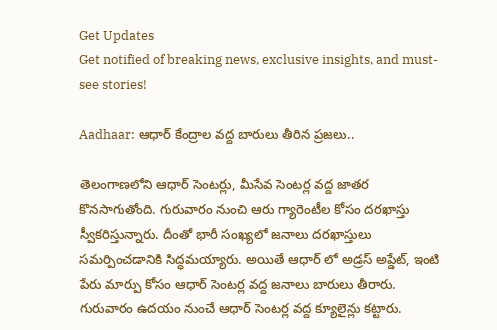Get Updates
Get notified of breaking news, exclusive insights, and must-see stories!

Aadhaar: ఆధార్ కేంద్రాల వద్ద బారులు తీరిన ప్రజలు..

తెలంగాణలోని ఆధార్ సెంటర్లు, మీసేవ సెంటర్ల వద్ద జాతర కొనసాగుతోంది. గురువారం నుంచి ఆరు గ్యారెంటీల కోసం దరఖాస్తు స్వీకరిస్తున్నారు. దీంతో భారీ సంఖ్యలో జనాలు దరఖాస్తులు సమర్పించడానికి సిద్ధమయ్యారు. అయితే ఆధార్ లో అడ్రస్ అప్డేట్, ఇంటి పేరు మార్పు కోసం ఆధార్ సెంటర్ల వద్ద జనాలు బారులు తీరారు. గురువారం ఉదయం నుంచే ఆధార్ సెంటర్ల వద్ద క్యూలైన్లు కట్టారు.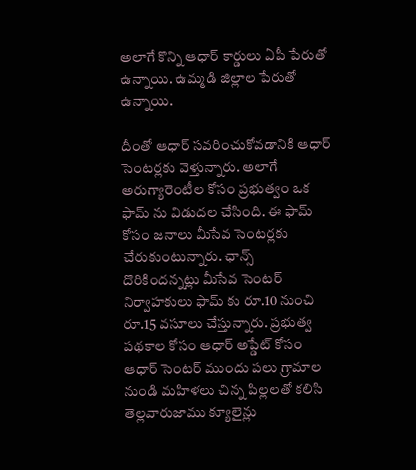అలాగే కొన్ని ఆధార్ కార్డులు ఏపీ పేరుతో ఉన్నాయి. ఉమ్మడి జిల్లాల పేరుతో ఉన్నాయి.

దీంతో ఆధార్ సవరించుకోవడానికి ఆధార్ సెంటర్లకు వెళ్తున్నారు. అలాగే అరుగ్యారెంటీల కోసం ప్రభుత్వం ఒక ఫామ్ ను విడుదల చేసింది. ఈ ఫామ్ కోసం జనాలు మీసేవ సెంటర్లకు చేరుకుంటున్నారు. ఛాన్స్ దొరికిందన్నట్లు మీసేవ సెంటర్ నిర్వాహకులు ఫామ్ కు రూ.10 నుంచి రూ.15 వసూలు చేస్తున్నారు. ప్రభుత్వ పథకాల కోసం ఆధార్ అప్డేట్ కోసం ఆధార్ సెంటర్ ముందు పలు గ్రామాల నుండి మహిళలు చిన్న పిల్లలతో కలిసి తెల్లవారుజాము క్యూలైన్లు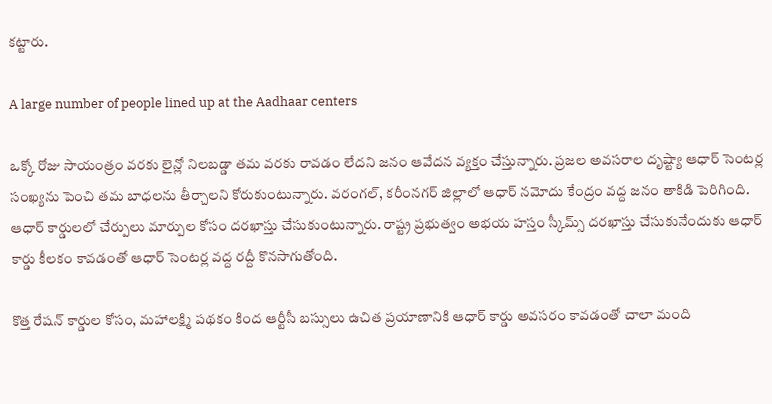కట్టారు.

A large number of people lined up at the Aadhaar centers

ఒక్కో రోజు సాయంత్రం వరకు లైన్లో నిలబడ్డా తమ వరకు రావడం లేదని జనం ఆవేదన వ్యక్తం చేస్తున్నారు. ప్రజల అవసరాల దృష్ట్యా ఆధార్ సెంటర్ల సంఖ్యను పెంచి తమ బాధలను తీర్చాలని కోరుకుంటున్నారు. వరంగల్, కరీంనగర్ జిల్లాలో ఆధార్ నమోదు కేంద్రం వద్ద జనం తాకిడి పెరిగింది. ఆధార్ కార్డులలో చేర్పులు మార్పుల కోసం దరఖాస్తు చేసుకుంటున్నారు. రాష్ట్ర ప్రభుత్వం అభయ హస్తం స్కీమ్స్ దరఖాస్తు చేసుకునేందుకు ఆధార్ కార్డు కీలకం కావడంతో ఆధార్ సెంటర్ల వద్ద రద్దీ కొనసాగుతోంది.

కొత్త రేషన్ కార్డుల కోసం, మహాలక్ష్మి పథకం కింద ఆర్టీసీ బస్సులు ఉచిత ప్రయాణానికి ఆధార్ కార్డు అవసరం కావడంతో చాలా మంది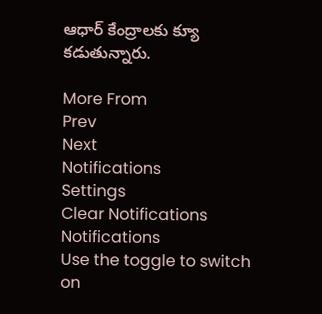ఆధార్ కేంద్రాలకు క్యూ కడుతున్నారు.

More From
Prev
Next
Notifications
Settings
Clear Notifications
Notifications
Use the toggle to switch on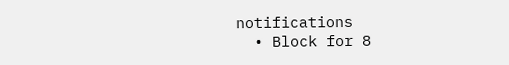notifications
  • Block for 8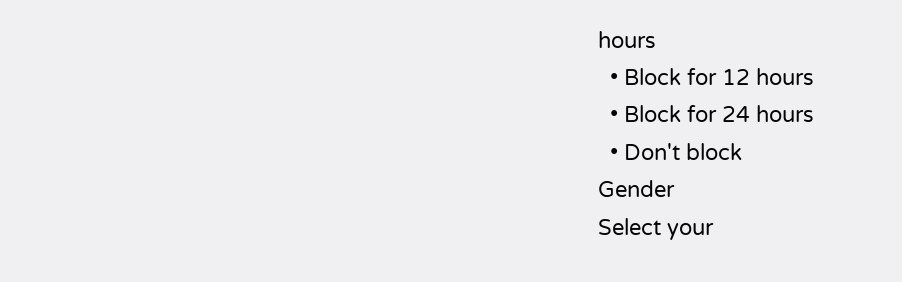hours
  • Block for 12 hours
  • Block for 24 hours
  • Don't block
Gender
Select your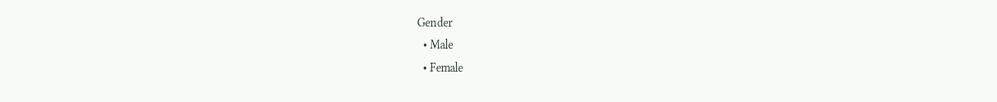Gender
  • Male
  • Female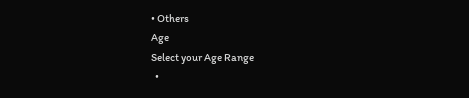• Others
Age
Select your Age Range
  •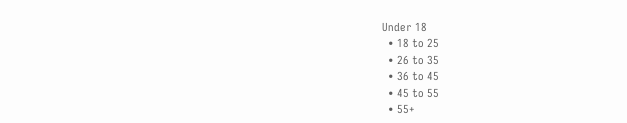Under 18
  • 18 to 25
  • 26 to 35
  • 36 to 45
  • 45 to 55
  • 55+